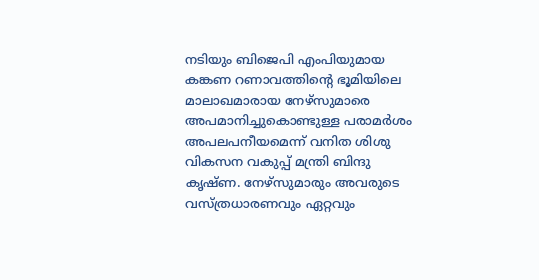നടിയും ബിജെപി എംപിയുമായ കങ്കണ റണാവത്തിന്റെ ഭൂമിയിലെ മാലാഖമാരായ നേഴ്സുമാരെ അപമാനിച്ചുകൊണ്ടുള്ള പരാമർശം അപലപനീയമെന്ന് വനിത ശിശു വികസന വകുപ്പ് മന്ത്രി ബിന്ദു കൃഷ്ണ. നേഴ്സുമാരും അവരുടെ വസ്ത്രധാരണവും ഏറ്റവും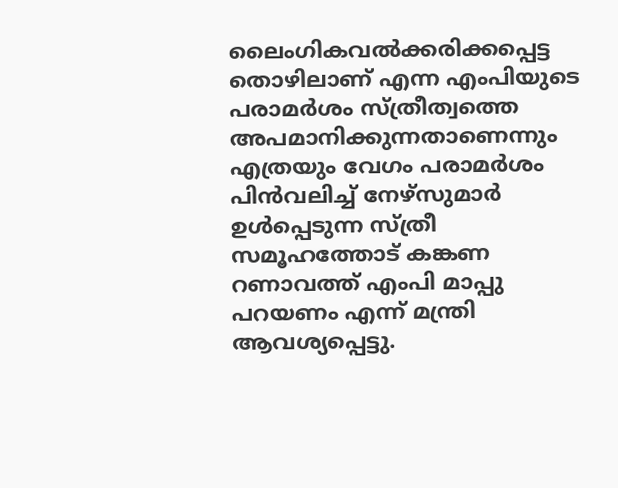ലൈംഗികവൽക്കരിക്കപ്പെട്ട തൊഴിലാണ് എന്ന എംപിയുടെ പരാമർശം സ്ത്രീത്വത്തെ അപമാനിക്കുന്നതാണെന്നും എത്രയും വേഗം പരാമർശം പിൻവലിച്ച് നേഴ്സുമാർ ഉൾപ്പെടുന്ന സ്ത്രീ സമൂഹത്തോട് കങ്കണ റണാവത്ത് എംപി മാപ്പു പറയണം എന്ന് മന്ത്രി ആവശ്യപ്പെട്ടു.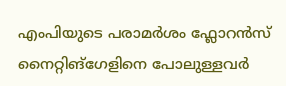എംപിയുടെ പരാമർശം ഫ്ലോറൻസ് നൈറ്റിങ്ഗേളിനെ പോലുള്ളവർ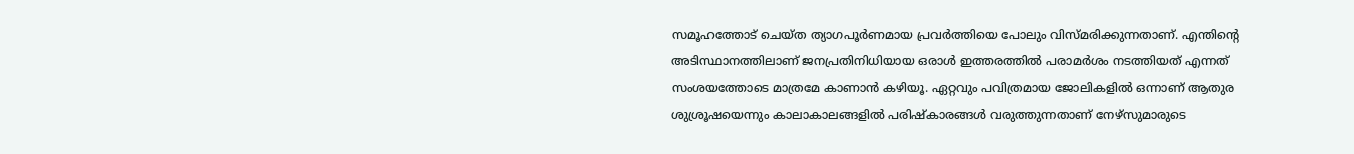സമൂഹത്തോട് ചെയ്ത ത്യാഗപൂർണമായ പ്രവർത്തിയെ പോലും വിസ്മരിക്കുന്നതാണ്. എന്തിന്റെ അടിസ്ഥാനത്തിലാണ് ജനപ്രതിനിധിയായ ഒരാൾ ഇത്തരത്തിൽ പരാമർശം നടത്തിയത് എന്നത് സംശയത്തോടെ മാത്രമേ കാണാൻ കഴിയൂ. ഏറ്റവും പവിത്രമായ ജോലികളിൽ ഒന്നാണ് ആതുര ശുശ്രൂഷയെന്നും കാലാകാലങ്ങളിൽ പരിഷ്കാരങ്ങൾ വരുത്തുന്നതാണ് നേഴ്സുമാരുടെ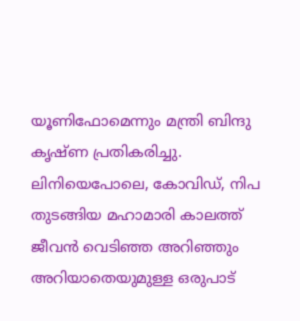യൂണിഫോമെന്നും മന്ത്രി ബിന്ദു കൃഷ്ണ പ്രതികരിച്ചു.
ലിനിയെപോലെ, കോവിഡ്, നിപ തുടങ്ങിയ മഹാമാരി കാലത്ത് ജീവൻ വെടിഞ്ഞ അറിഞ്ഞും അറിയാതെയുമുള്ള ഒരുപാട്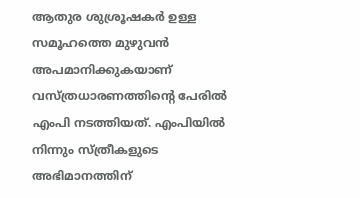ആതുര ശുശ്രൂഷകർ ഉള്ള സമൂഹത്തെ മുഴുവൻ അപമാനിക്കുകയാണ് വസ്ത്രധാരണത്തിന്റെ പേരിൽ എംപി നടത്തിയത്. എംപിയിൽ നിന്നും സ്ത്രീകളുടെ അഭിമാനത്തിന്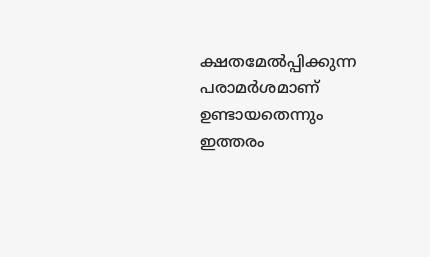ക്ഷതമേൽപ്പിക്കുന്ന പരാമർശമാണ് ഉണ്ടായതെന്നും ഇത്തരം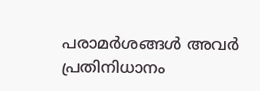പരാമർശങ്ങൾ അവർ പ്രതിനിധാനം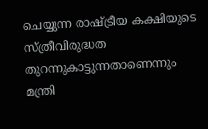ചെയ്യുന്ന രാഷ്ട്രീയ കക്ഷിയുടെ സ്ത്രീവിരുദ്ധത തുറന്നുകാട്ടുന്നതാണെന്നും മന്ത്രി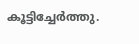കൂട്ടിച്ചേർത്തു.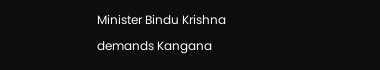Minister Bindu Krishna demands Kangana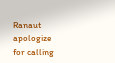Ranaut apologize for calling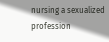nursing a sexualized profession